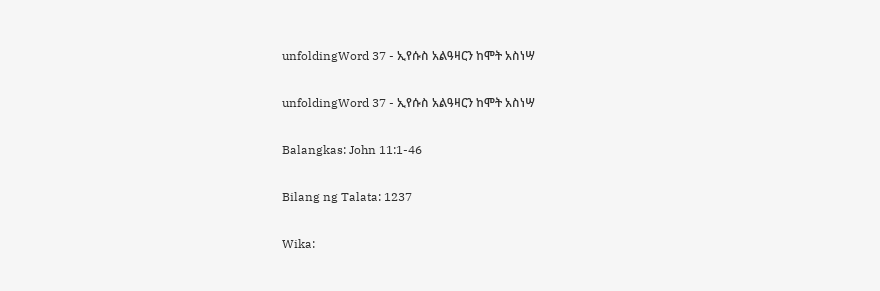unfoldingWord 37 - ኢየሱስ አልዓዛርን ከሞት አስነሣ

unfoldingWord 37 - ኢየሱስ አልዓዛርን ከሞት አስነሣ

Balangkas: John 11:1-46

Bilang ng Talata: 1237

Wika: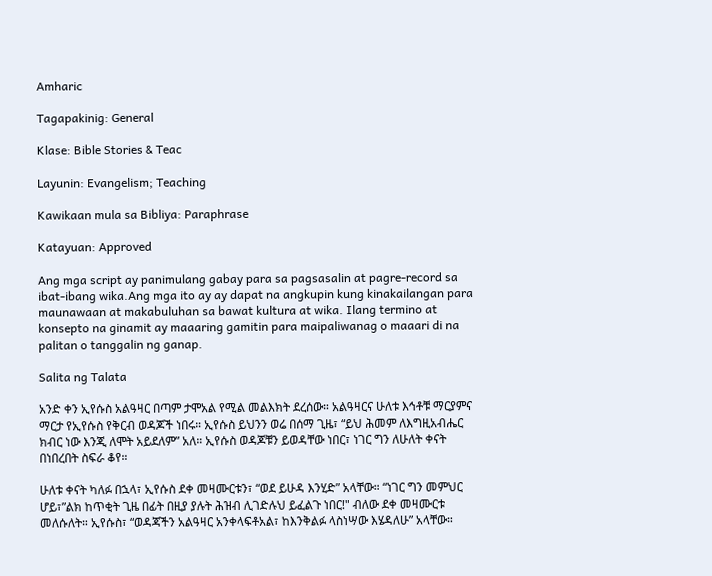Amharic

Tagapakinig: General

Klase: Bible Stories & Teac

Layunin: Evangelism; Teaching

Kawikaan mula sa Bibliya: Paraphrase

Katayuan: Approved

Ang mga script ay panimulang gabay para sa pagsasalin at pagre-record sa ibat-ibang wika.Ang mga ito ay ay dapat na angkupin kung kinakailangan para maunawaan at makabuluhan sa bawat kultura at wika. Ilang termino at konsepto na ginamit ay maaaring gamitin para maipaliwanag o maaari di na palitan o tanggalin ng ganap.

Salita ng Talata

አንድ ቀን ኢየሱስ አልዓዛር በጣም ታሞአል የሚል መልእክት ደረሰው። አልዓዛርና ሁለቱ እኅቶቹ ማርያምና ማርታ የኢየሱስ የቅርብ ወዳጆች ነበሩ። ኢየሱስ ይህንን ወሬ በሰማ ጊዜ፣ “ይህ ሕመም ለእግዚአብሔር ክብር ነው እንጂ ለሞት አይደለም” አለ። ኢየሱስ ወዳጆቹን ይወዳቸው ነበር፣ ነገር ግን ለሁለት ቀናት በነበረበት ስፍራ ቆየ።

ሁለቱ ቀናት ካለፉ በኋላ፣ ኢየሱስ ደቀ መዛሙርቱን፣ “ወደ ይሁዳ እንሂድ” አላቸው። “ነገር ግን መምህር ሆይ፣”ልክ ከጥቂት ጊዜ በፊት በዚያ ያሉት ሕዝብ ሊገድሉህ ይፈልጉ ነበር!" ብለው ደቀ መዛሙርቱ መለሱለት። ኢየሱስ፣ “ወዳጃችን አልዓዛር አንቀላፍቶአል፣ ከእንቅልፉ ላስነሣው እሄዳለሁ” አላቸው።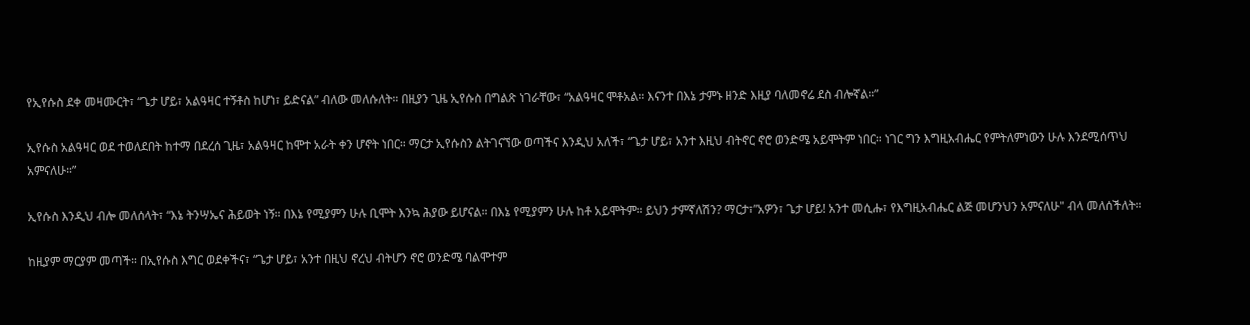የኢየሱስ ደቀ መዛሙርት፣ “ጌታ ሆይ፣ አልዓዛር ተኝቶስ ከሆነ፣ ይድናል” ብለው መለሱለት። በዚያን ጊዜ ኢየሱስ በግልጽ ነገራቸው፣ “አልዓዛር ሞቶአል። እናንተ በእኔ ታምኑ ዘንድ እዚያ ባለመኖሬ ደስ ብሎኛል።”

ኢየሱስ አልዓዛር ወደ ተወለደበት ከተማ በደረሰ ጊዜ፣ አልዓዛር ከሞተ አራት ቀን ሆኖት ነበር። ማርታ ኢየሱስን ልትገናኘው ወጣችና እንዲህ አለች፣ “ጌታ ሆይ፣ አንተ እዚህ ብትኖር ኖሮ ወንድሜ አይሞትም ነበር። ነገር ግን እግዚአብሔር የምትለምነውን ሁሉ እንደሚሰጥህ አምናለሁ።”

ኢየሱስ እንዲህ ብሎ መለሰላት፣ “እኔ ትንሣኤና ሕይወት ነኝ። በእኔ የሚያምን ሁሉ ቢሞት እንኳ ሕያው ይሆናል። በእኔ የሚያምን ሁሉ ከቶ አይሞትም። ይህን ታምኛለሽን? ማርታ፣”አዎን፣ ጌታ ሆይ! አንተ መሲሑ፣ የእግዚአብሔር ልጅ መሆንህን አምናለሁ" ብላ መለሰችለት።

ከዚያም ማርያም መጣች። በኢየሱስ እግር ወደቀችና፣ “ጌታ ሆይ፣ አንተ በዚህ ኖረህ ብትሆን ኖሮ ወንድሜ ባልሞተም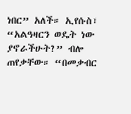ነበር” አለች። ኢየሱስ፣ “አልዓዛርን ወዴት ነው ያኖራችሁት?” ብሎ ጠየቃቸው። “በመቃብር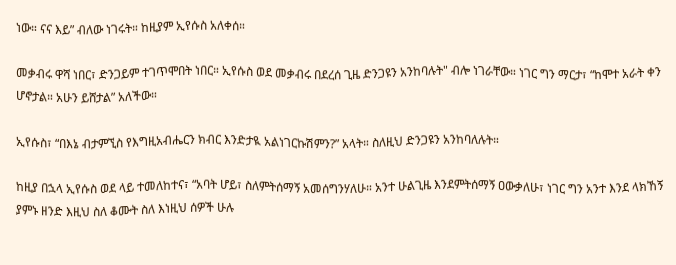ነው። ናና እይ” ብለው ነገሩት። ከዚያም ኢየሱስ አለቀሰ።

መቃብሩ ዋሻ ነበር፣ ድንጋይም ተገጥሞበት ነበር። ኢየሱስ ወደ መቃብሩ በደረሰ ጊዜ ድንጋዩን አንከባሉት" ብሎ ነገራቸው። ነገር ግን ማርታ፣ “ከሞተ አራት ቀን ሆኖታል። አሁን ይሸታል” አለችው።

ኢየሱስ፣ “በእኔ ብታምኚስ የእግዚአብሔርን ክብር እንድታዪ አልነገርኩሽምን?” አላት። ስለዚህ ድንጋዩን አንከባለሉት።

ከዚያ በኋላ ኢየሱስ ወደ ላይ ተመለከተና፣ “አባት ሆይ፣ ስለምትሰማኝ አመሰግንሃለሁ። አንተ ሁልጊዜ እንደምትሰማኝ ዐውቃለሁ፣ ነገር ግን አንተ እንደ ላክኸኝ ያምኑ ዘንድ እዚህ ስለ ቆሙት ስለ እነዚህ ሰዎች ሁሉ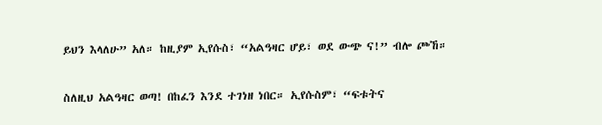ይህን እላለሁ” አለ። ከዚያም ኢየሱስ፣ “አልዓዛር ሆይ፣ ወደ ውጭ ና!” ብሎ ጮኸ።

ስለዚህ አልዓዛር ወጣ! በከፈን እንደ ተገነዘ ነበር። ኢየሱስም፣ “ፍቱትና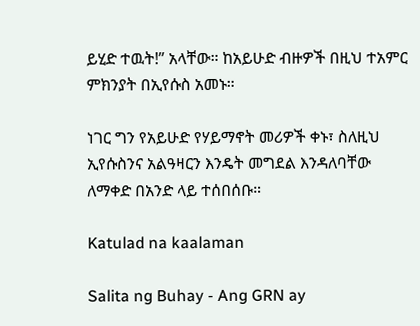ይሂድ ተዉት!” አላቸው። ከአይሁድ ብዙዎች በዚህ ተአምር ምክንያት በኢየሱስ አመኑ።

ነገር ግን የአይሁድ የሃይማኖት መሪዎች ቀኑ፣ ስለዚህ ኢየሱስንና አልዓዛርን እንዴት መግደል እንዳለባቸው ለማቀድ በአንድ ላይ ተሰበሰቡ።

Katulad na kaalaman

Salita ng Buhay - Ang GRN ay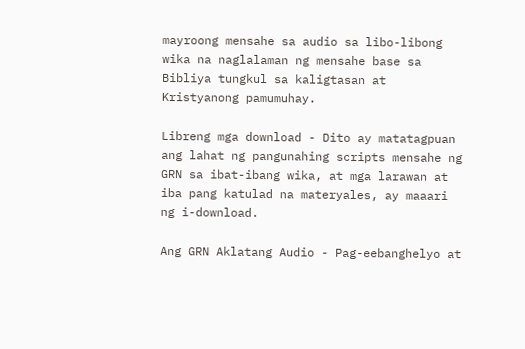mayroong mensahe sa audio sa libo-libong wika na naglalaman ng mensahe base sa Bibliya tungkul sa kaligtasan at Kristyanong pamumuhay.

Libreng mga download - Dito ay matatagpuan ang lahat ng pangunahing scripts mensahe ng GRN sa ibat-ibang wika, at mga larawan at iba pang katulad na materyales, ay maaari ng i-download.

Ang GRN Aklatang Audio - Pag-eebanghelyo at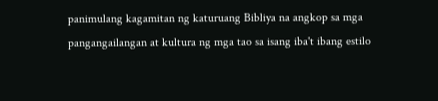panimulang kagamitan ng katuruang Bibliya na angkop sa mga pangangailangan at kultura ng mga tao sa isang iba't ibang estilo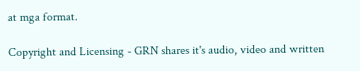at mga format.

Copyright and Licensing - GRN shares it's audio, video and written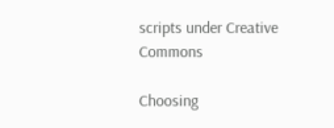scripts under Creative Commons

Choosing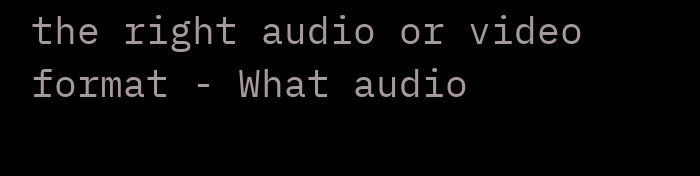the right audio or video format - What audio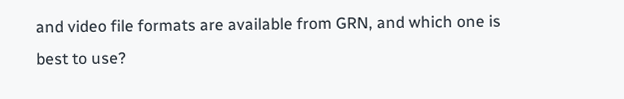and video file formats are available from GRN, and which one is best to use?